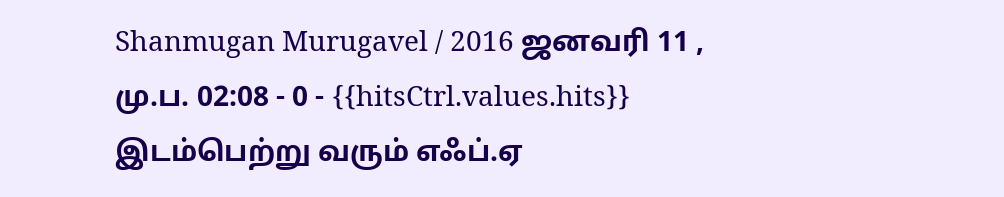Shanmugan Murugavel / 2016 ஜனவரி 11 , மு.ப. 02:08 - 0 - {{hitsCtrl.values.hits}}
இடம்பெற்று வரும் எஃப்.ஏ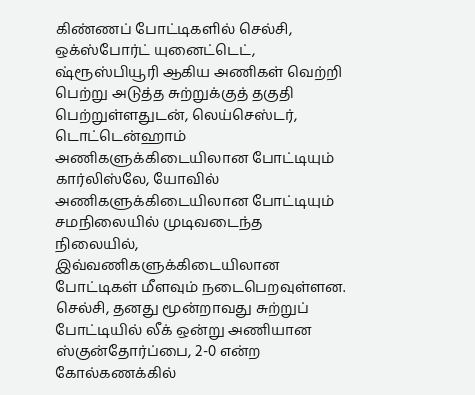கிண்ணப் போட்டிகளில் செல்சி, ஒக்ஸ்போர்ட் யுனைட்டெட், ஷ்ரூஸ்பியூரி ஆகிய அணிகள் வெற்றி பெற்று அடுத்த சுற்றுக்குத் தகுதி பெற்றுள்ளதுடன், லெய்செஸ்டர், டொட்டென்ஹாம் அணிகளுக்கிடையிலான போட்டியும் கார்லிஸ்லே, யோவில் அணிகளுக்கிடையிலான போட்டியும் சமநிலையில் முடிவடைந்த நிலையில், இவ்வணிகளுக்கிடையிலான போட்டிகள் மீளவும் நடைபெறவுள்ளன.
செல்சி, தனது மூன்றாவது சுற்றுப் போட்டியில் லீக் ஒன்று அணியான ஸ்குன்தோர்ப்பை, 2-0 என்ற கோல்கணக்கில்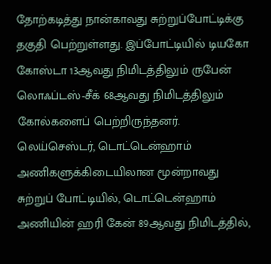தோற்கடித்து நான்காவது சுற்றுப்போட்டிக்கு தகுதி பெற்றுள்ளது. இப்போட்டியில் டியகோ கோஸ்டா 13ஆவது நிமிடத்திலும் ருபேன் லொஃப்டஸ்-சீக் 68ஆவது நிமிடத்திலும் கோல்களைப் பெற்றிருந்தனர்.
லெய்செஸ்டர், டொட்டென்ஹாம் அணிகளுக்கிடையிலான மூன்றாவது சுற்றுப் போட்டியில், டொட்டென்ஹாம் அணியின் ஹரி கேன் 89ஆவது நிமிடத்தில்,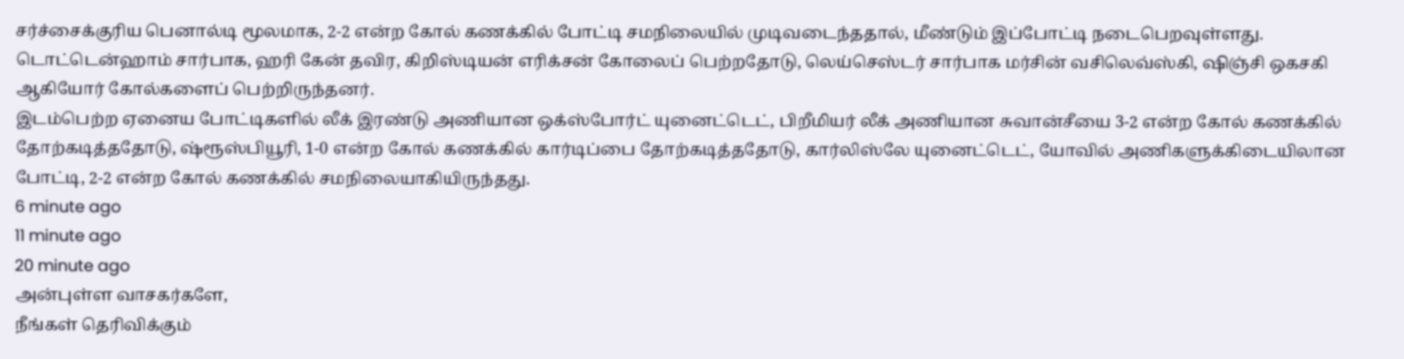சர்ச்சைக்குரிய பெனால்டி மூலமாக, 2-2 என்ற கோல் கணக்கில் போட்டி சமநிலையில் முடிவடைந்ததால், மீண்டும் இப்போட்டி நடைபெறவுள்ளது. டொட்டென்ஹாம் சார்பாக, ஹரி கேன் தவிர, கிறிஸ்டியன் எரிக்சன் கோலைப் பெற்றதோடு, லெய்செஸ்டர் சார்பாக மர்சின் வசிலெவ்ஸ்கி, ஷிஞ்சி ஒகசகி ஆகியோர் கோல்களைப் பெற்றிருந்தனர்.
இடம்பெற்ற ஏனைய போட்டிகளில் லீக் இரண்டு அணியான ஒக்ஸ்போர்ட் யுனைட்டெட், பிறீமியர் லீக் அணியான சுவான்சீயை 3-2 என்ற கோல் கணக்கில் தோற்கடித்ததோடு, ஷ்ரூஸ்பியூரி, 1-0 என்ற கோல் கணக்கில் கார்டிப்பை தோற்கடித்ததோடு, கார்லிஸ்லே யுனைட்டெட், யோவில் அணிகளுக்கிடையிலான போட்டி, 2-2 என்ற கோல் கணக்கில் சமநிலையாகியிருந்தது.
6 minute ago
11 minute ago
20 minute ago
அன்புள்ள வாசகர்களே,
நீங்கள் தெரிவிக்கும்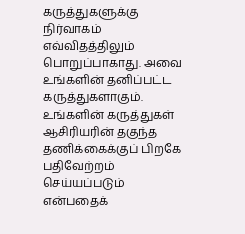கருத்துகளுக்கு நிர்வாகம் எவ்விதத்திலும் பொறுப்பாகாது. அவை உங்களின் தனிப்பட்ட கருத்துகளாகும். உங்களின் கருத்துகள் ஆசிரியரின் தகுந்த தணிக்கைக்குப் பிறகே பதிவேற்றம் செய்யப்படும் என்பதைக்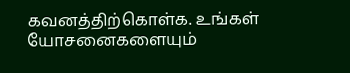கவனத்திற்கொள்க. உங்கள் யோசனைகளையும்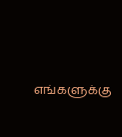எங்களுக்கு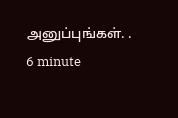அனுப்புங்கள். .
6 minute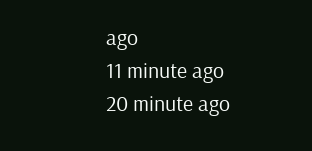ago
11 minute ago
20 minute ago